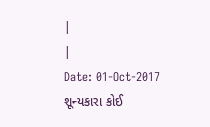|
|
Date: 01-Oct-2017
શૂન્યકારા કોઈ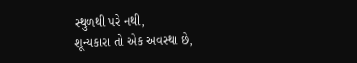સ્થુળથી પરે નથી,
શૂન્યકારા તો એક અવસ્થા છે,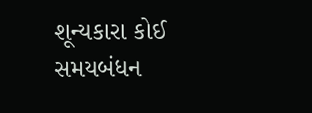શૂન્યકારા કોઈ સમયબંધન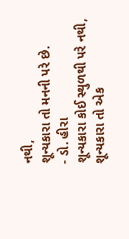નથી,
શૂન્યકારા તો મનની પરે છે.
- ડો. હીરા
શૂન્યકારા કોઈ સ્થુળથી પરે નથી,
શૂન્યકારા તો એક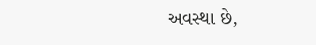અવસ્થા છે,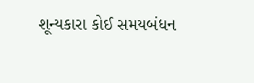શૂન્યકારા કોઈ સમયબંધન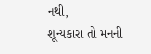નથી,
શૂન્યકારા તો મનની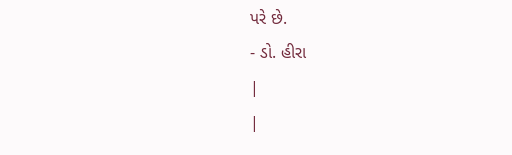પરે છે.
- ડો. હીરા
|
|